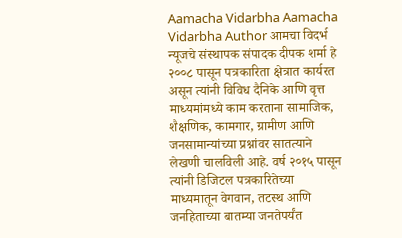Aamacha Vidarbha Aamacha Vidarbha Author आमचा विदर्भ न्यूजचे संस्थापक संपादक दीपक शर्मा हे २००८ पासून पत्रकारिता क्षेत्रात कार्यरत असून त्यांनी विविध दैनिके आणि वृत्त माध्यमांमध्ये काम करताना सामाजिक, शैक्षणिक, कामगार, ग्रामीण आणि जनसामान्यांच्या प्रश्नांवर सातत्याने लेखणी चालविली आहे. वर्ष २०१५ पासून त्यांनी डिजिटल पत्रकारितेच्या माध्यमातून वेगवान, तटस्थ आणि जनहिताच्या बातम्या जनतेपर्यंत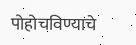पोहोचविण्याचे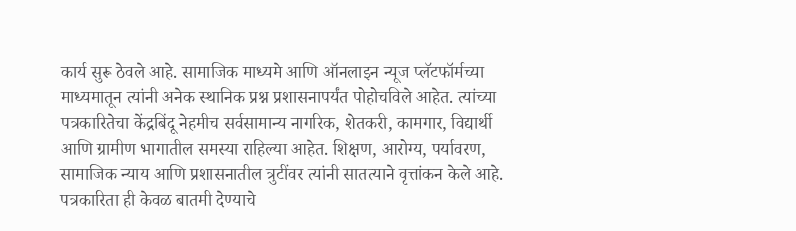कार्य सुरू ठेवले आहे. सामाजिक माध्यमे आणि ऑनलाइन न्यूज प्लॅटफॉर्मच्या माध्यमातून त्यांनी अनेक स्थानिक प्रश्न प्रशासनापर्यंत पोहोचविले आहेत. त्यांच्या पत्रकारितेचा केंद्रबिंदू नेहमीच सर्वसामान्य नागरिक, शेतकरी, कामगार, विद्यार्थी आणि ग्रामीण भागातील समस्या राहिल्या आहेत. शिक्षण, आरोग्य, पर्यावरण, सामाजिक न्याय आणि प्रशासनातील त्रुटींवर त्यांनी सातत्याने वृत्तांकन केले आहे. पत्रकारिता ही केवळ बातमी देण्याचे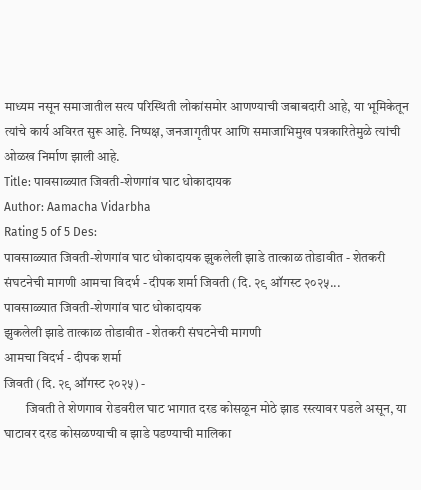माध्यम नसून समाजातील सत्य परिस्थिती लोकांसमोर आणण्याची जबाबदारी आहे, या भूमिकेतून त्यांचे कार्य अविरत सुरू आहे. निष्पक्ष, जनजागृतीपर आणि समाजाभिमुख पत्रकारितेमुळे त्यांची ओळख निर्माण झाली आहे.
Title: पावसाळ्यात जिवती-शेणगांव घाट धोकादायक
Author: Aamacha Vidarbha
Rating 5 of 5 Des:
पावसाळ्यात जिवती-शेणगांव घाट धोकादायक झुकलेली झाडे तात्काळ तोडावीत - शेतकरी संघटनेची मागणी आमचा विदर्भ - दीपक शर्मा जिवती (दि. २९ ऑगस्ट २०२५...
पावसाळ्यात जिवती-शेणगांव घाट धोकादायक
झुकलेली झाडे तात्काळ तोडावीत - शेतकरी संघटनेची मागणी
आमचा विदर्भ - दीपक शर्मा
जिवती (दि. २९ ऑगस्ट २०२५) -
        जिवती ते शेणगाव रोडवरील घाट भागात दरड कोसळून मोठे झाड रस्त्यावर पडले असून, या घाटावर दरड कोसळण्याची व झाडे पडण्याची मालिका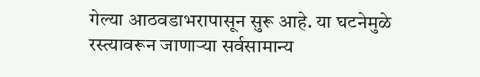गेल्या आठवडाभरापासून सुरू आहे. या घटनेमुळे रस्त्यावरून जाणाऱ्या सर्वसामान्य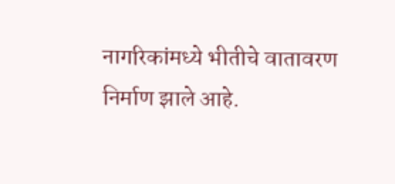नागरिकांमध्ये भीतीचे वातावरण निर्माण झाले आहे.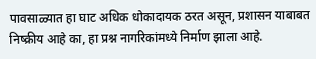पावसाळ्यात हा घाट अधिक धोकादायक ठरत असून, प्रशासन याबाबत निष्क्रीय आहे का, हा प्रश्न नागरिकांमध्ये निर्माण झाला आहे.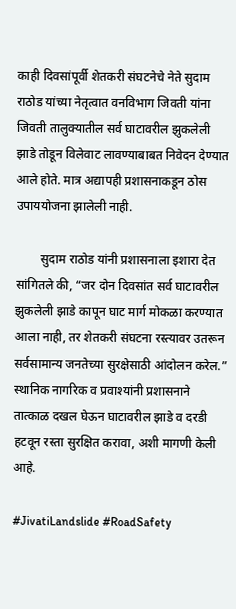काही दिवसांपूर्वी शेतकरी संघटनेचे नेते सुदाम राठोड यांच्या नेतृत्वात वनविभाग जिवती यांना जिवती तालुक्यातील सर्व घाटावरील झुकलेली झाडे तोडून विलेवाट लावण्याबाबत निवेदन देण्यात आले होते. मात्र अद्यापही प्रशासनाकडून ठोस उपाययोजना झालेली नाही.

        सुदाम राठोड यांनी प्रशासनाला इशारा देत सांगितले की, “जर दोन दिवसांत सर्व घाटावरील झुकलेली झाडे कापून घाट मार्ग मोकळा करण्यात आला नाही, तर शेतकरी संघटना रस्त्यावर उतरून सर्वसामान्य जनतेच्या सुरक्षेसाठी आंदोलन करेल.” स्थानिक नागरिक व प्रवाश्यांनी प्रशासनाने तात्काळ दखल घेऊन घाटावरील झाडे व दरडी हटवून रस्ता सुरक्षित करावा, अशी मागणी केली आहे.

#JivatiLandslide #RoadSafety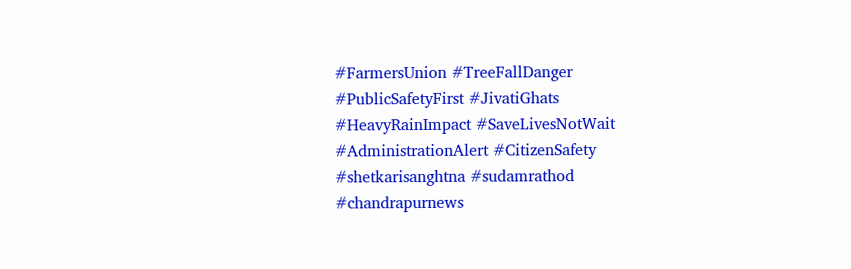#FarmersUnion #TreeFallDanger #PublicSafetyFirst #JivatiGhats #HeavyRainImpact #SaveLivesNotWait #AdministrationAlert #CitizenSafety #shetkarisanghtna #sudamrathod #chandrapurnews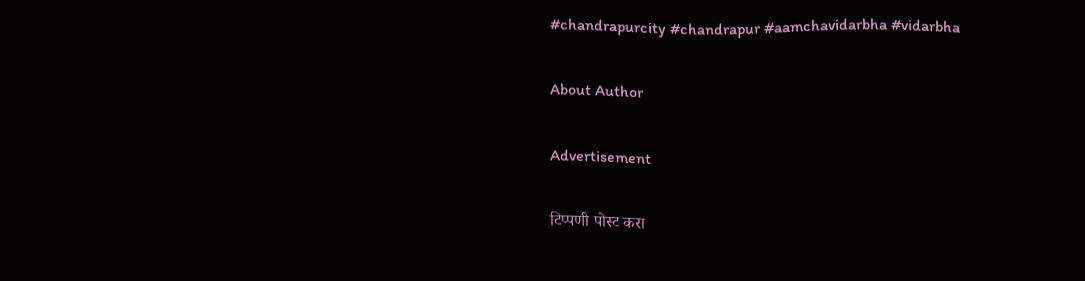#chandrapurcity #chandrapur #aamchavidarbha #vidarbha

About Author

Advertisement

टिप्पणी पोस्ट करा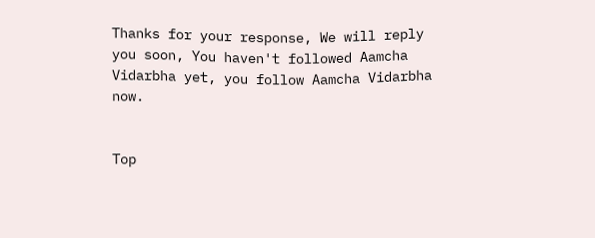Thanks for your response, We will reply you soon, You haven't followed Aamcha Vidarbha yet, you follow Aamcha Vidarbha now.


Top